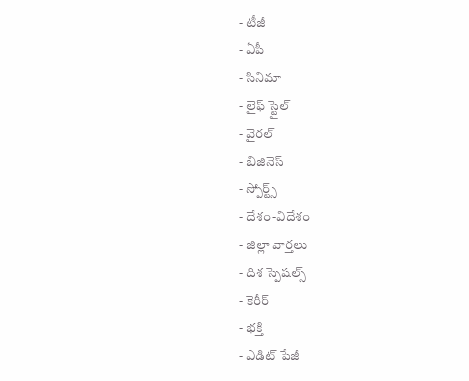- టీజీ
- ఏపీ
- సినిమా
- లైఫ్ స్టైల్
- వైరల్
- బిజినెస్
- స్పోర్ట్స్
- దేశం-విదేశం
- జిల్లా వార్తలు
- దిశ స్పెషల్స్
- కెరీర్
- భక్తి
- ఎడిట్ పేజీ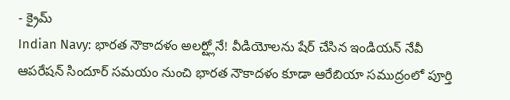- క్రైమ్
Indian Navy: భారత నౌకాదళం అలర్ట్లోనే! వీడియోలను షేర్ చేసిన ఇండియన్ నేవీ
ఆపరేషన్ సిందూర్ సమయం నుంచి భారత నౌకాదళం కూడా ఆరేబియా సముద్రంలో పూర్తి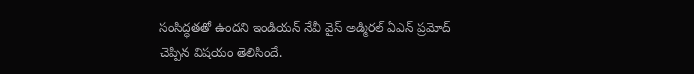సంసిద్ధతతో ఉందని ఇండియన్ నేవీ వైస్ అడ్మిరల్ ఏఎన్ ప్రమోద్ చెప్పిన విషయం తెలిసిందే.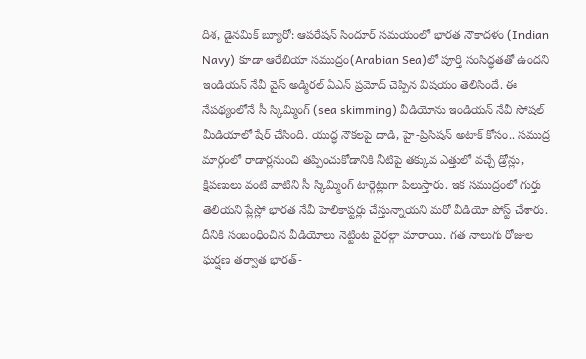దిశ, డైనమిక్ బ్యూరో: ఆపరేషన్ సిందూర్ సమయంలో భారత నౌకాదళం (Indian Navy) కూడా ఆరేబియా సముద్రం(Arabian Sea)లో పూర్తి సంసిద్ధతతో ఉందని ఇండియన్ నేవీ వైస్ అడ్మిరల్ ఏఎన్ ప్రమోద్ చెప్పిన విషయం తెలిసిందే. ఈ నేపథ్యంలోనే సీ స్కిమ్మింగ్ (sea skimming) వీడియోను ఇండియన్ నేవీ సోషల్ మీడియాలో షేర్ చేసింది. యుద్ధ నౌకలపై దాడి, హై-ప్రిసిషన్ అటాక్ కోసం.. సముద్ర మార్గంలో రాడార్లనుంచి తప్పించుకోడానికి నీటిపై తక్కువ ఎత్తులో వచ్చే డ్రోన్లు, క్షిపణులు వంటి వాటిని సీ స్కిమ్మింగ్ టార్గెట్లుగా పిలుస్తారు. ఇక సముద్రంలో గుర్తు తెలియని ప్లేస్లో భారత నేవీ హెలికాప్టర్లు చేస్తున్నాయని మరో వీడియో పోస్ట్ చేశారు. దీనికి సంబంధించిన వీడియోలు నెట్టింట వైరల్గా మారాయి. గత నాలుగు రోజుల ఘర్షణ తర్వాత భారత్-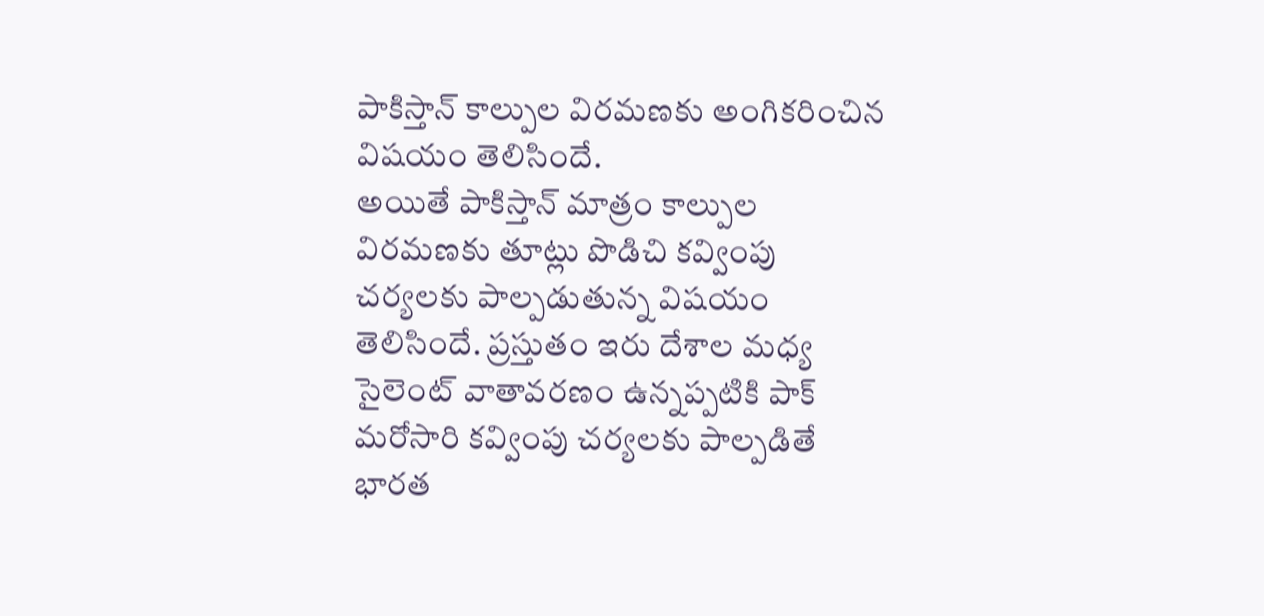పాకిస్తాన్ కాల్పుల విరమణకు అంగికరించిన విషయం తెలిసిందే.
అయితే పాకిస్తాన్ మాత్రం కాల్పుల విరమణకు తూట్లు పొడిచి కవ్వింపు చర్యలకు పాల్పడుతున్న విషయం తెలిసిందే. ప్రస్తుతం ఇరు దేశాల మధ్య సైలెంట్ వాతావరణం ఉన్నప్పటికి పాక్ మరోసారి కవ్వింపు చర్యలకు పాల్పడితే భారత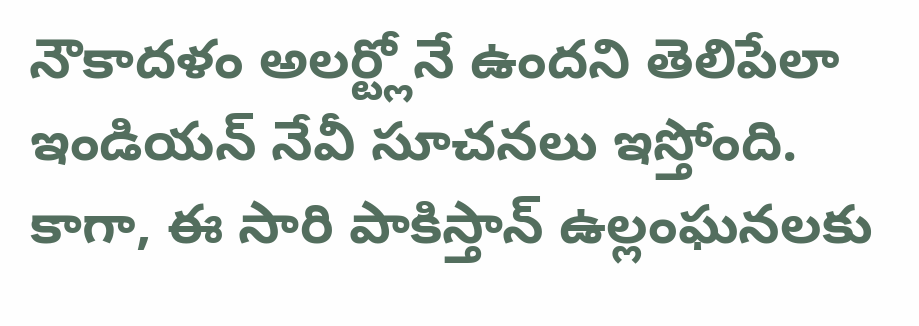నౌకాదళం అలర్ట్లోనే ఉందని తెలిపేలా ఇండియన్ నేవీ సూచనలు ఇస్తోంది. కాగా, ఈ సారి పాకిస్తాన్ ఉల్లంఘనలకు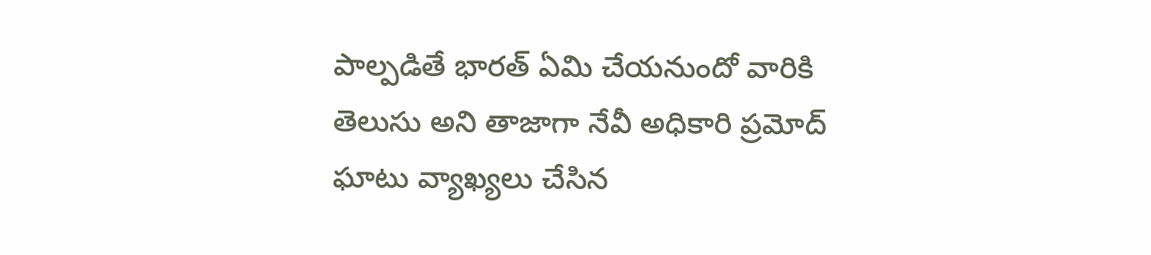పాల్పడితే భారత్ ఏమి చేయనుందో వారికి తెలుసు అని తాజాగా నేవీ అధికారి ప్రమోద్ ఘాటు వ్యాఖ్యలు చేసిన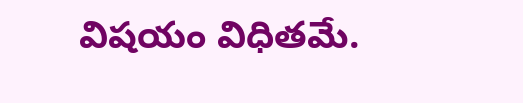విషయం విధితమే.